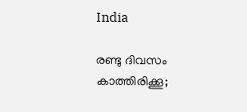India

രണ്ടു ദിവസം കാത്തിരിക്കൂ;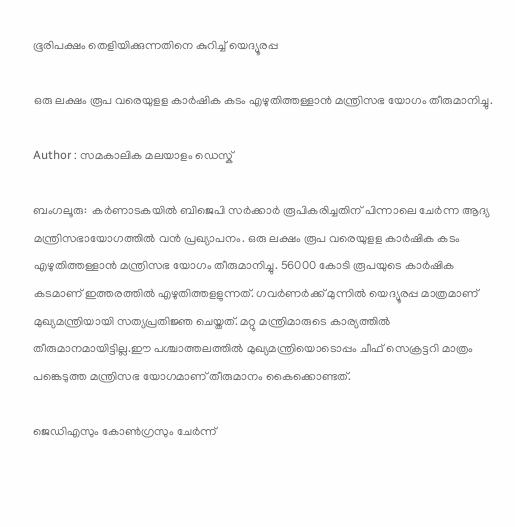ഭൂരിപക്ഷം തെളിയിക്കുന്നതിനെ കുറിച്ച് യെദ്യൂരപ്പ

ഒരു ലക്ഷം രൂപ വരെയുളള കാര്‍ഷിക കടം എഴുതിത്തള്ളാന്‍ മന്ത്രിസഭ യോഗം തീരുമാനിച്ചു.

Author : സമകാലിക മലയാളം ഡെസ്ക്

ബംഗലൂരു:  കര്‍ണാടകയില്‍ ബിജെപി സര്‍ക്കാര്‍ രൂപികരിച്ചതിന് പിന്നാലെ ചേര്‍ന്ന ആദ്യ മന്ത്രിസഭായോഗത്തില്‍ വന്‍ പ്രഖ്യാപനം. ഒരു ലക്ഷം രൂപ വരെയുളള കാര്‍ഷിക കടം എഴുതിത്തള്ളാന്‍ മന്ത്രിസഭ യോഗം തീരുമാനിച്ചു. 56000 കോടി രൂപയുടെ കാര്‍ഷിക കടമാണ് ഇത്തരത്തില്‍ എഴുതിത്തളളുന്നത്. ഗവര്‍ണര്‍ക്ക് മുന്നില്‍ യെദ്യൂരപ്പ മാത്രമാണ് മുഖ്യമന്ത്രിയായി സത്യപ്രതിജ്ഞ ചെയ്തത്. മറ്റു മന്ത്രിമാരുടെ കാര്യത്തില്‍ തീരുമാനമായിട്ടില്ല.ഈ പശ്ചാത്തലത്തില്‍ മുഖ്യമന്ത്രിയൊടൊപ്പം ചീഫ് സെക്രട്ടറി മാത്രം പങ്കെടുത്ത മന്ത്രിസഭ യോഗമാണ് തീരുമാനം കൈക്കൊണ്ടത്.

ജെഡിഎസും കോണ്‍ഗ്രസും ചേര്‍ന്ന്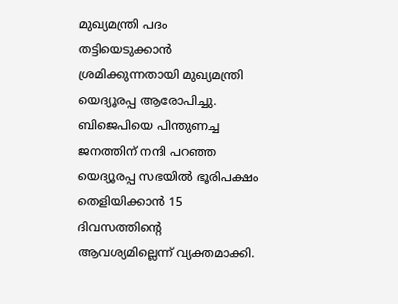മുഖ്യമന്ത്രി പദം തട്ടിയെടുക്കാന്‍ ശ്രമിക്കുന്നതായി മുഖ്യമന്ത്രി യെദ്യൂരപ്പ ആരോപിച്ചു. ബിജെപിയെ പിന്തുണച്ച ജനത്തിന് നന്ദി പറഞ്ഞ യെദ്യൂരപ്പ സഭയില്‍ ഭൂരിപക്ഷം തെളിയിക്കാന്‍ 15 ദിവസത്തിന്റെ ആവശ്യമില്ലെന്ന് വ്യക്തമാക്കി.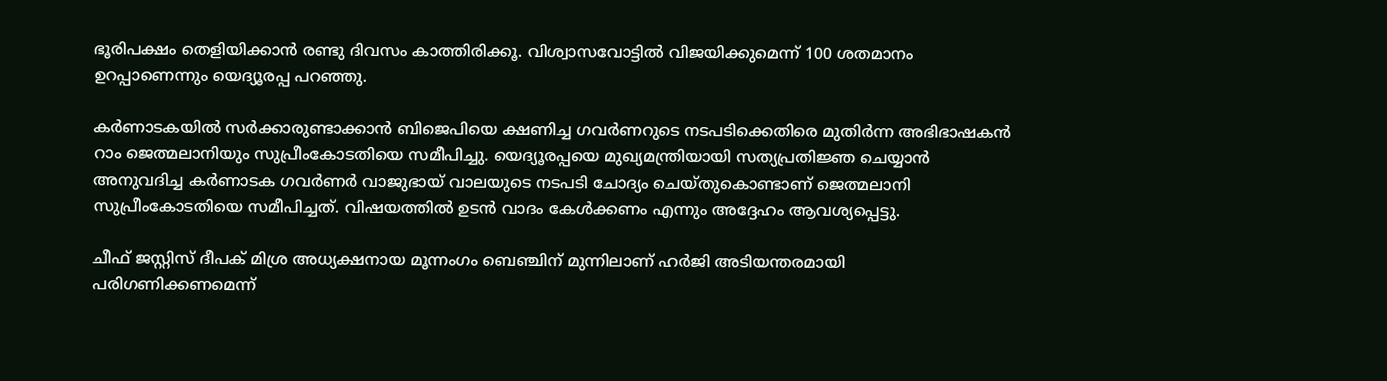ഭൂരിപക്ഷം തെളിയിക്കാന്‍ രണ്ടു ദിവസം കാത്തിരിക്കൂ. വിശ്വാസവോട്ടില്‍ വിജയിക്കുമെന്ന് 100 ശതമാനം ഉറപ്പാണെന്നും യെദ്യൂരപ്പ പറഞ്ഞു.

കര്‍ണാടകയില്‍ സര്‍ക്കാരുണ്ടാക്കാന്‍ ബിജെപിയെ ക്ഷണിച്ച ഗവര്‍ണറുടെ നടപടിക്കെതിരെ മുതിര്‍ന്ന അഭിഭാഷകന്‍ റാം ജെത്മലാനിയും സുപ്രീംകോടതിയെ സമീപിച്ചു. യെദ്യൂരപ്പയെ മുഖ്യമന്ത്രിയായി സത്യപ്രതിജ്ഞ ചെയ്യാന്‍ അനുവദിച്ച കര്‍ണാടക ഗവര്‍ണര്‍ വാജുഭായ് വാലയുടെ നടപടി ചോദ്യം ചെയ്തുകൊണ്ടാണ് ജെത്മലാനി സുപ്രീംകോടതിയെ സമീപിച്ചത്. വിഷയത്തില്‍ ഉടന്‍ വാദം കേള്‍ക്കണം എന്നും അദ്ദേഹം ആവശ്യപ്പെട്ടു.

ചീഫ് ജസ്റ്റിസ് ദീപക് മിശ്ര അധ്യക്ഷനായ മൂന്നംഗം ബെഞ്ചിന് മുന്നിലാണ് ഹര്‍ജി അടിയന്തരമായി പരിഗണിക്കണമെന്ന്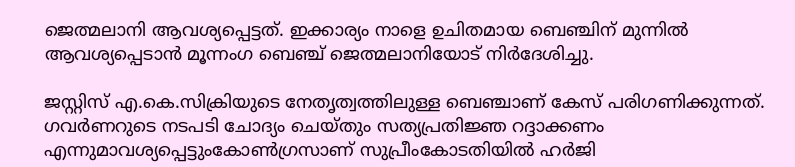ജെത്മലാനി ആവശ്യപ്പെട്ടത്. ഇക്കാര്യം നാളെ ഉചിതമായ ബെഞ്ചിന് മുന്നില്‍ ആവശ്യപ്പെടാന്‍ മൂന്നംഗ ബെഞ്ച് ജെത്മലാനിയോട് നിര്‍ദേശിച്ചു.

ജസ്റ്റിസ് എ.കെ.സിക്രിയുടെ നേതൃത്വത്തിലുള്ള ബെഞ്ചാണ് കേസ് പരിഗണിക്കുന്നത്. ഗവര്‍ണറുടെ നടപടി ചോദ്യം ചെയ്തും സത്യപ്രതിജ്ഞ റദ്ദാക്കണം എന്നുമാവശ്യപ്പെട്ടുംകോണ്‍ഗ്രസാണ് സുപ്രീംകോടതിയില്‍ ഹര്‍ജി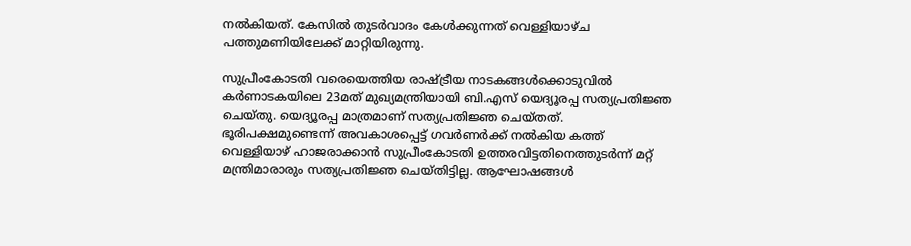നല്‍കിയത്. കേസില്‍ തുടര്‍വാദം കേള്‍ക്കുന്നത് വെള്ളിയാഴ്ച പത്തുമണിയിലേക്ക് മാറ്റിയിരുന്നു.

സുപ്രീംകോടതി വരെയെത്തിയ രാഷ്ട്രീയ നാടകങ്ങള്‍ക്കൊടുവില്‍ കര്‍ണാടകയിലെ 23മത് മുഖ്യമന്ത്രിയായി ബി.എസ് യെദ്യൂരപ്പ സത്യപ്രതിജ്ഞ ചെയ്തു. യെദ്യൂരപ്പ മാത്രമാണ് സത്യപ്രതിജ്ഞ ചെയ്തത്. ഭൂരിപക്ഷമുണ്ടെന്ന് അവകാശപ്പെട്ട് ഗവര്‍ണര്‍ക്ക് നല്‍കിയ കത്ത് വെള്ളിയാഴ് ഹാജരാക്കാന്‍ സുപ്രീംകോടതി ഉത്തരവിട്ടതിനെത്തുടര്‍ന്ന് മറ്റ് മന്ത്രിമാരാരും സത്യപ്രതിജ്ഞ ചെയ്തിട്ടില്ല. ആഘോഷങ്ങള്‍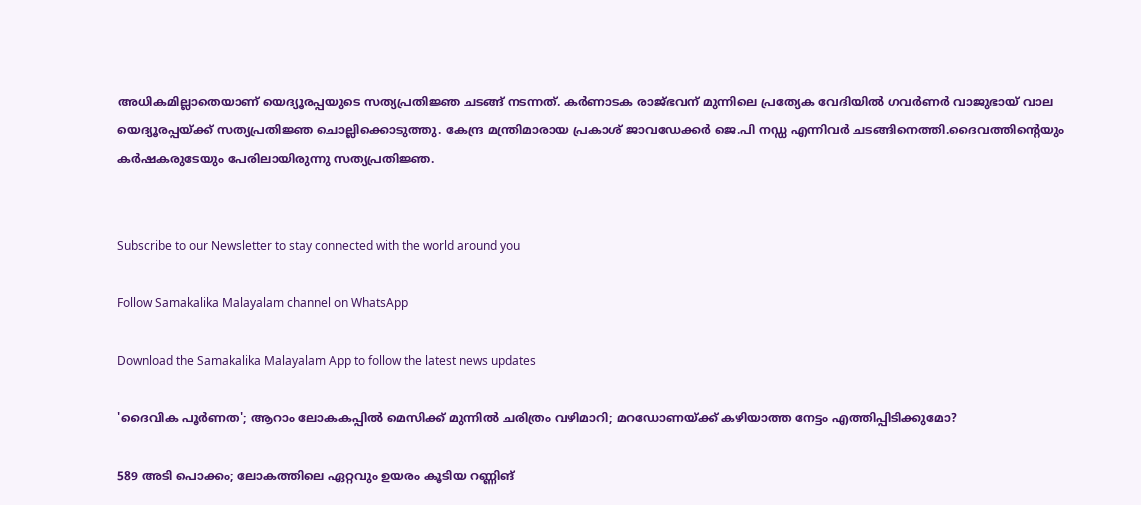അധികമില്ലാതെയാണ് യെദ്യൂരപ്പയുടെ സത്യപ്രതിജ്ഞ ചടങ്ങ് നടന്നത്. കര്‍ണാടക രാജ്ഭവന് മുന്നിലെ പ്രത്യേക വേദിയില്‍ ഗവര്‍ണര്‍ വാജുഭായ് വാല യെദ്യൂരപ്പയ്ക്ക് സത്യപ്രതിജ്ഞ ചൊല്ലിക്കൊടുത്തു. കേന്ദ്ര മന്ത്രിമാരായ പ്രകാശ് ജാവഡേക്കര്‍ ജെ.പി നഡ്ഡ എന്നിവര്‍ ചടങ്ങിനെത്തി.ദൈവത്തിന്റെയും കര്‍ഷകരുടേയും പേരിലായിരുന്നു സത്യപ്രതിജ്ഞ.


Subscribe to our Newsletter to stay connected with the world around you

Follow Samakalika Malayalam channel on WhatsApp

Download the Samakalika Malayalam App to follow the latest news updates

'ദൈവിക പൂര്‍ണത'; ആറാം ലോകകപ്പില്‍ മെസിക്ക് മുന്നില്‍ ചരിത്രം വഴിമാറി; മറഡോണയ്ക്ക് കഴിയാത്ത നേട്ടം എത്തിപ്പിടിക്കുമോ?

589 അടി പൊക്കം; ലോകത്തിലെ ഏറ്റവും ഉയരം കൂടിയ റണ്ണിങ്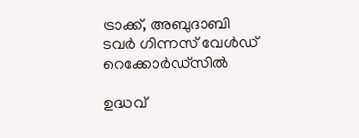ട്രാക്ക്, അബുദാബി ടവര്‍ ഗിന്നസ് വേള്‍ഡ് റെക്കോര്‍ഡ്‌സില്‍

ഉദ്ധവ്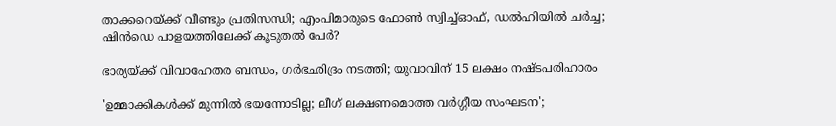താക്കറെയ്ക്ക് വീണ്ടും പ്രതിസന്ധി; എംപിമാരുടെ ഫോണ്‍ സ്വിച്ച്ഓഫ്, ഡല്‍ഹിയില്‍ ചര്‍ച്ച; ഷിന്‍ഡെ പാളയത്തിലേക്ക് കൂടുതല്‍ പേര്‍?

ഭാര്യയ്ക്ക് വിവാഹേതര ബന്ധം, ഗര്‍ഭഛിദ്രം നടത്തി; യുവാവിന് 15 ലക്ഷം നഷ്ടപരിഹാരം

'ഉമ്മാക്കികൾക്ക് മുന്നിൽ ഭയന്നോടില്ല; ലീഗ് ലക്ഷണമൊത്ത വർഗ്ഗീയ സംഘടന';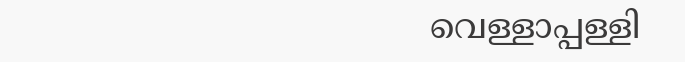വെള്ളാപ്പള്ളി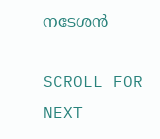നടേശൻ

SCROLL FOR NEXT